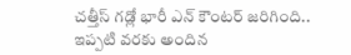చత్తీస్ గడ్లో భారీ ఎన్ కౌంటర్ జరిగింది.. ఇప్పటి వరకు అందిన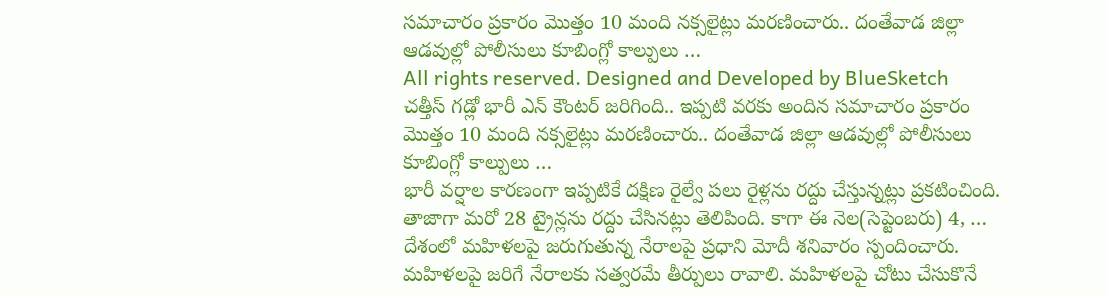సమాచారం ప్రకారం మొత్తం 10 మంది నక్సలైట్లు మరణించారు.. దంతేవాడ జిల్లా ఆడవుల్లో పోలీసులు కూబింగ్లో కాల్పులు …
All rights reserved. Designed and Developed by BlueSketch
చత్తీస్ గడ్లో భారీ ఎన్ కౌంటర్ జరిగింది.. ఇప్పటి వరకు అందిన సమాచారం ప్రకారం మొత్తం 10 మంది నక్సలైట్లు మరణించారు.. దంతేవాడ జిల్లా ఆడవుల్లో పోలీసులు కూబింగ్లో కాల్పులు …
భారీ వర్షాల కారణంగా ఇప్పటికే దక్షిణ రైల్వే పలు రైళ్లను రద్దు చేస్తున్నట్లు ప్రకటించింది. తాజాగా మరో 28 ట్రైన్లను రద్దు చేసినట్లు తెలిపింది. కాగా ఈ నెల(సెప్టెంబరు) 4, …
దేశంలో మహిళలపై జరుగుతున్న నేరాలపై ప్రధాని మోదీ శనివారం స్పందించారు. మహిళలపై జరిగే నేరాలకు సత్వరమే తీర్పులు రావాలి. మహిళలపై చోటు చేసుకొనే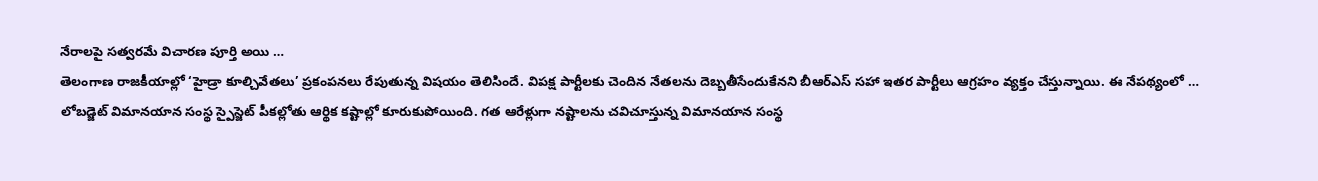నేరాలపై సత్వరమే విచారణ పూర్తి అయి …
తెలంగాణ రాజకీయాల్లో ‘హైడ్రా కూల్చివేతలు’ ప్రకంపనలు రేపుతున్న విషయం తెలిసిందే. విపక్ష పార్టీలకు చెందిన నేతలను దెబ్బతీసేందుకేనని బీఆర్ఎస్ సహా ఇతర పార్టీలు ఆగ్రహం వ్యక్తం చేస్తున్నాయి. ఈ నేపథ్యంలో …
లోబడ్జెట్ విమానయాన సంస్థ స్పైస్జెట్ పీకల్లోతు ఆర్థిక కష్టాల్లో కూరుకుపోయింది. గత ఆరేళ్లుగా నష్టాలను చవిచూస్తున్న విమానయాన సంస్థ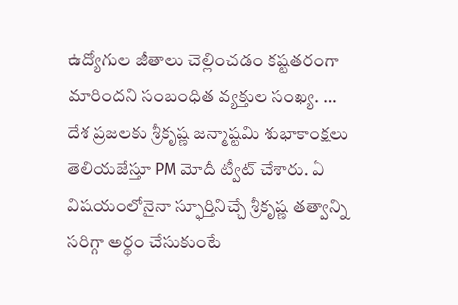ఉద్యోగుల జీతాలు చెల్లించడం కష్టతరంగా మారిందని సంబంధిత వ్యక్తుల సంఖ్య. …
దేశ ప్రజలకు శ్రీకృష్ణ జన్మాష్టమి శుభాకాంక్షలు తెలియజేస్తూ PM మోదీ ట్వీట్ చేశారు. ఏ విషయంలోనైనా స్ఫూర్తినిచ్చే శ్రీకృష్ణ తత్వాన్ని సరిగ్గా అర్థం చేసుకుంటే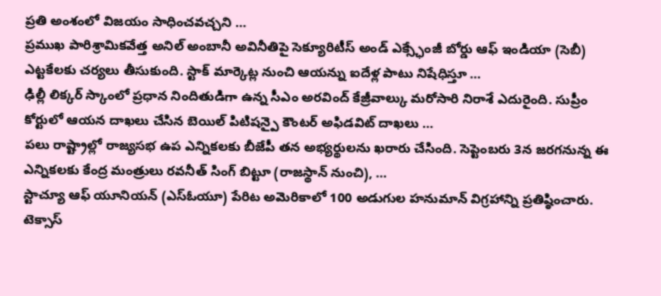ప్రతి అంశంలో విజయం సాధించవచ్చని …
ప్రముఖ పారిశ్రామికవేత్త అనిల్ అంబానీ అవినీతిపై సెక్యూరిటీస్ అండ్ ఎక్స్ఛేంజీ బోర్డు ఆఫ్ ఇండియా (సెబీ) ఎట్టకేలకు చర్యలు తీసుకుంది. స్టాక్ మార్కెట్ల నుంచి ఆయన్ను ఐదేళ్ల పాటు నిషేధిస్తూ …
ఢిల్లీ లిక్కర్ స్కాంలో ప్రధాన నిందితుడిగా ఉన్న సీఎం అరవింద్ కేజ్రీవాల్కు మరోసారి నిరాశే ఎదురైంది. సుప్రీం కోర్టులో ఆయన దాఖలు చేసిన బెయిల్ పిటిషన్పై కౌంటర్ అఫిడవిట్ దాఖలు …
పలు రాష్ట్రాల్లో రాజ్యసభ ఉప ఎన్నికలకు బీజేపీ తన అభ్యర్థులను ఖరారు చేసింది. సెప్టెంబరు 3న జరగనున్న ఈ ఎన్నికలకు కేంద్ర మంత్రులు రవనీత్ సింగ్ బిట్టూ (రాజస్థాన్ నుంచి), …
స్టాచ్యూ ఆఫ్ యూనియన్ (ఎస్ఓయూ) పేరిట అమెరికాలో 100 అడుగుల హనుమాన్ విగ్రహాన్ని ప్రతిష్ఠించారు. టెక్సాస్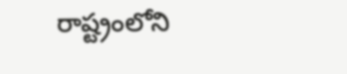రాష్ట్రంలోని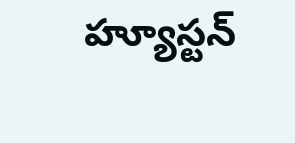హ్యూస్టన్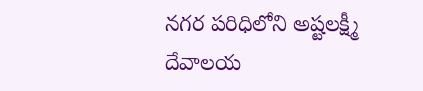నగర పరిధిలోని అష్టలక్ష్మీ దేవాలయ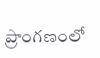ప్రాంగణంలో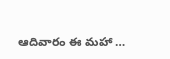ఆదివారం ఈ మహా …